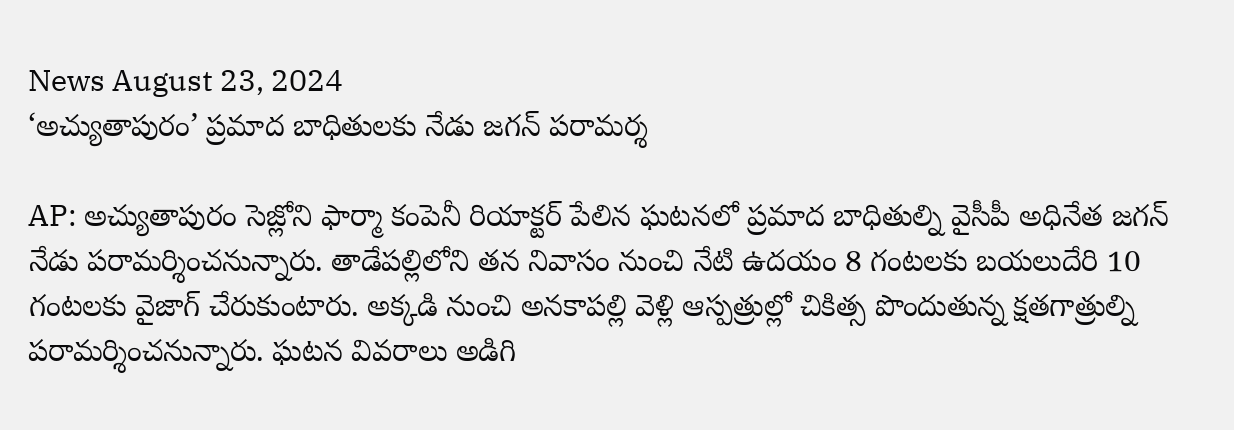News August 23, 2024
‘అచ్యుతాపురం’ ప్రమాద బాధితులకు నేడు జగన్ పరామర్శ

AP: అచ్యుతాపురం సెజ్లోని ఫార్మా కంపెనీ రియాక్టర్ పేలిన ఘటనలో ప్రమాద బాధితుల్ని వైసీపీ అధినేత జగన్ నేడు పరామర్శించనున్నారు. తాడేపల్లిలోని తన నివాసం నుంచి నేటి ఉదయం 8 గంటలకు బయలుదేరి 10 గంటలకు వైజాగ్ చేరుకుంటారు. అక్కడి నుంచి అనకాపల్లి వెళ్లి ఆస్పత్రుల్లో చికిత్స పొందుతున్న క్షతగాత్రుల్ని పరామర్శించనున్నారు. ఘటన వివరాలు అడిగి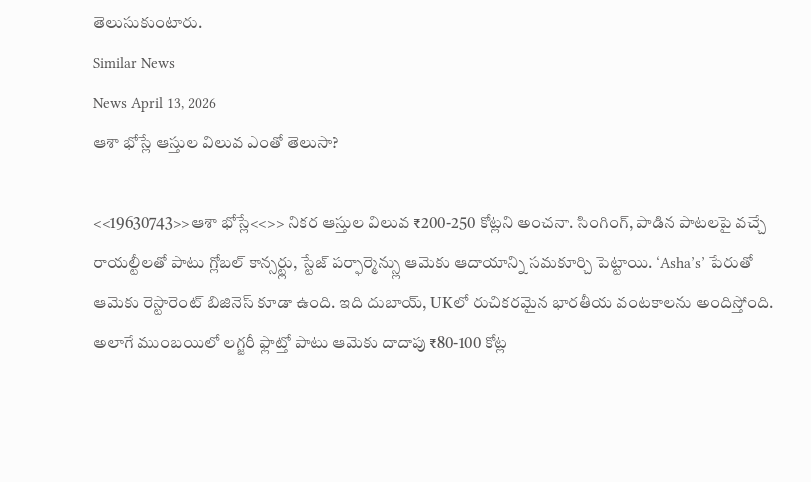తెలుసుకుంటారు.
Similar News
News April 13, 2026
ఆశా భోస్లే ఆస్తుల విలువ ఎంతో తెలుసా?

<<19630743>>ఆశా భోస్లే<<>> నికర ఆస్తుల విలువ ₹200-250 కోట్లని అంచనా. సింగింగ్, పాడిన పాటలపై వచ్చే రాయల్టీలతో పాటు గ్లోబల్ కాన్సర్ట్లు, స్టేజ్ పర్ఫార్మెన్స్లు ఆమెకు ఆదాయాన్ని సమకూర్చి పెట్టాయి. ‘Asha’s’ పేరుతో ఆమెకు రెస్టారెంట్ బిజినెస్ కూడా ఉంది. ఇది దుబాయ్, UKలో రుచికరమైన భారతీయ వంటకాలను అందిస్తోంది. అలాగే ముంబయిలో లగ్జరీ ఫ్లాట్తో పాటు ఆమెకు దాదాపు ₹80-100 కోట్ల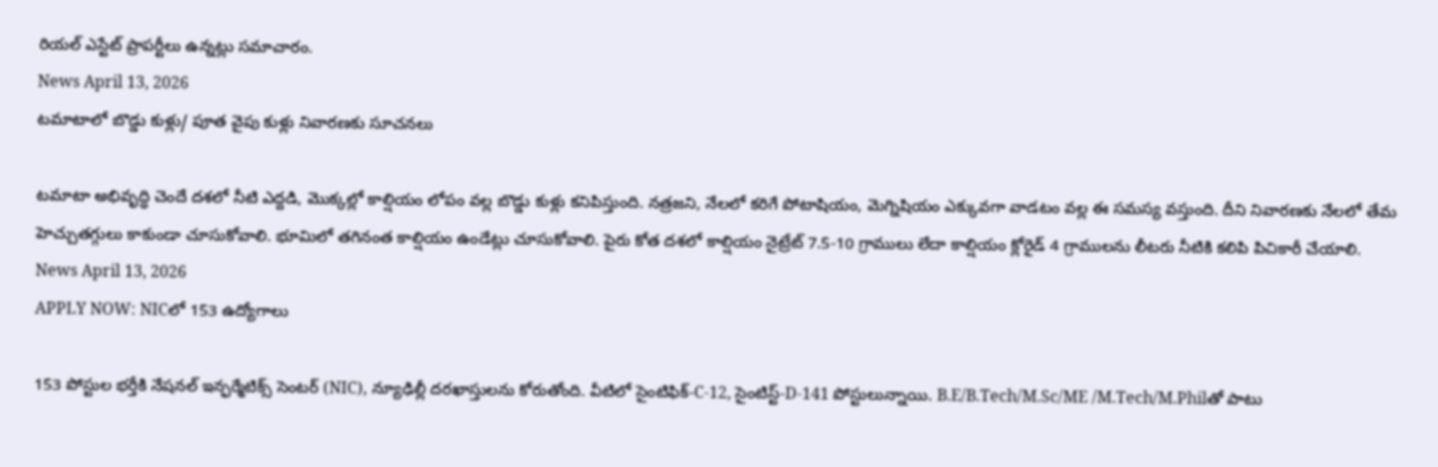రియల్ ఎస్టేట్ ప్రాపర్టీలు ఉన్నట్లు సమాచారం.
News April 13, 2026
టమాటాలో బొడ్డు కుళ్లు/ పూత వైపు కుళ్లు నివారణకు సూచనలు

టమాటా అభివృద్ధి చెందే దశలో నీటి ఎద్దడి, మొక్కల్లో కాల్షియం లోపం వల్ల బొడ్డు కుళ్లు కనిపిస్తుంది. నత్రజని, నేలలో కరిగే పోటాషియం, మెగ్నిషియం ఎక్కువగా వాడటం వల్ల ఈ సమస్య వస్తుంది. దీని నివారణకు నేలలో తేమ హెచ్చుతగ్గులు కాకుండా చూసుకోవాలి. భూమిలో తగినంత కాల్షియం ఉండేట్లు చూసుకోవాలి. పైరు కోత దశలో కాల్షియం నైట్రేట్ 7.5-10 గ్రాములు లేదా కాల్షియం క్లోరైడ్ 4 గ్రాములను లీటరు నీటికి కలిపి పిచికారీ చేయాలి.
News April 13, 2026
APPLY NOW: NICలో 153 ఉద్యోగాలు

153 పోస్టుల భర్తీకి నేషనల్ ఇన్ఫర్మేటిక్స్ సెంటర్ (NIC), న్యూఢిల్లీ దరఖాస్తులను కోరుతోంది. వీటిలో సైంటిఫిక్-C-12, సైంటిస్ట్-D-141 పోస్టులున్నాయి. B.E/B.Tech/M.Sc/ME /M.Tech/M.Philతో పాటు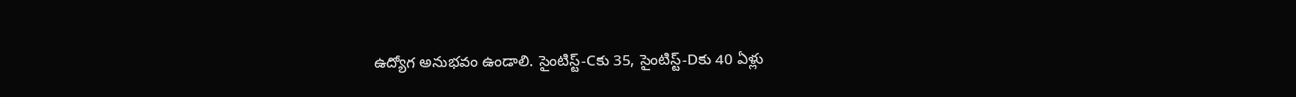ఉద్యోగ అనుభవం ఉండాలి. సైంటిస్ట్-Cకు 35, సైంటిస్ట్-Dకు 40 ఏళ్లు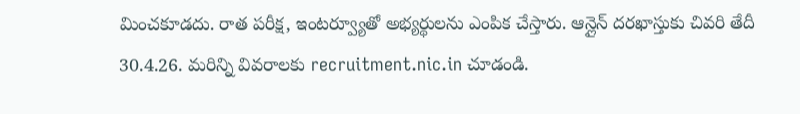మించకూడదు. రాత పరీక్ష, ఇంటర్వ్యూతో అభ్యర్థులను ఎంపిక చేస్తారు. ఆన్లైన్ దరఖాస్తుకు చివరి తేదీ 30.4.26. మరిన్ని వివరాలకు recruitment.nic.in చూడండి.